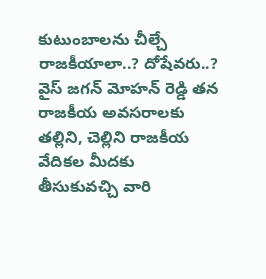కుటుంబాలను చీల్చే రాజకీయాలా..? దోషేవరు..?
వైస్ జగన్ మోహన్ రెడ్డి తన రాజకీయ అవసరాలకు తల్లిని, చెల్లిని రాజకీయ వేదికల మీదకు తీసుకువచ్చి వారి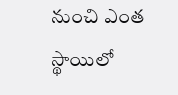నుంచి ఎంత స్థాయిలో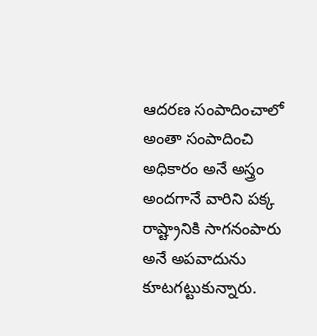ఆదరణ సంపాదించాలో అంతా సంపాదించి అధికారం అనే అస్త్రం అందగానే వారిని పక్క రాష్ట్రానికి సాగనంపారు అనే అపవాదును కూటగట్టుకున్నారు.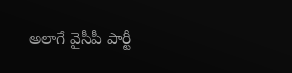అలాగే వైసీపీ పార్టీ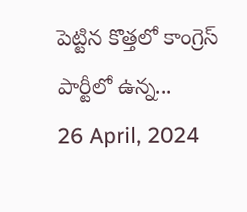పెట్టిన కొత్తలో కాంగ్రెస్ పార్టీలో ఉన్న...
26 April, 2024